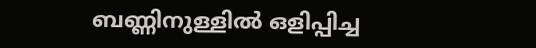ബണ്ണിനുള്ളിൽ ഒളിപ്പിച്ച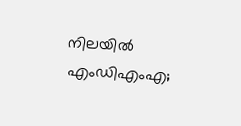നിലയിൽ എംഡിഎംഎ;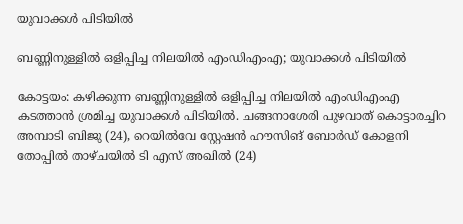യുവാക്കൾ പിടിയിൽ

ബണ്ണിനുള്ളിൽ ഒളിപ്പിച്ച നിലയിൽ എംഡിഎംഎ; യുവാക്കൾ പിടിയിൽ

കോട്ടയം: കഴിക്കുന്ന ബണ്ണിനുള്ളിൽ ഒളിപ്പിച്ച നിലയിൽ എംഡിഎംഎ കടത്താൻ ശ്രമിച്ച യുവാക്കൾ പിടിയിൽ. ചങ്ങനാശേരി പുഴവാത് കൊട്ടാരച്ചിറ അമ്പാടി ബിജു (24), റെയിൽവേ സ്റ്റേഷൻ ഹൗസിങ് ബോർഡ് കോളനി തോപ്പിൽ താഴ്ചയിൽ ടി എസ് അഖിൽ (24)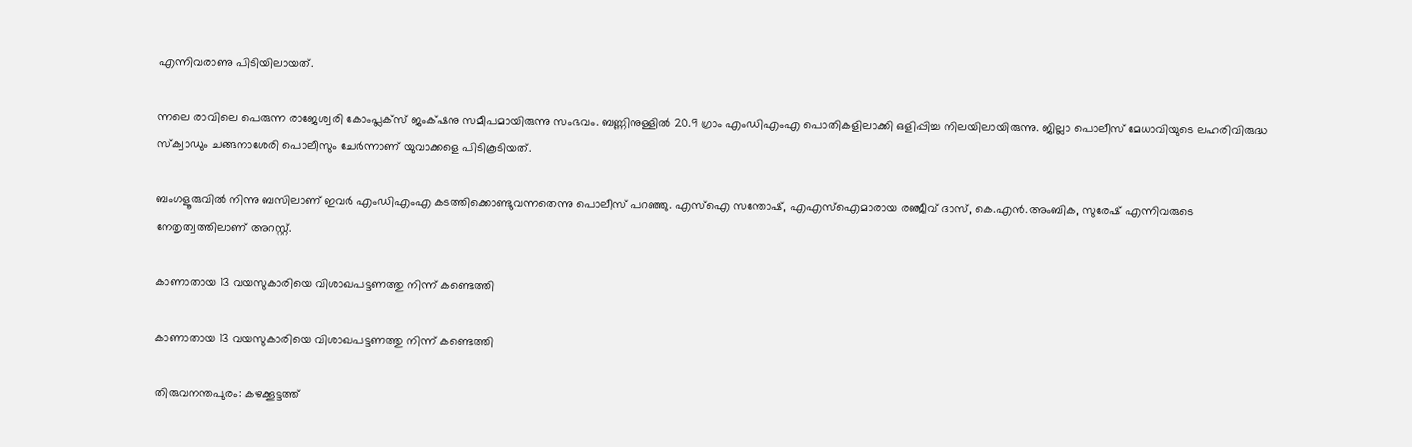എന്നിവരാണു പിടിയിലായത്.

ന്നലെ രാവിലെ പെരുന്ന രാജേശ്വരി കോംപ്ലക്സ് ജംക്‌ഷനു സമീപമായിരുന്നു സംഭവം. ബണ്ണിനുള്ളിൽ 20.9 ഗ്രാം എംഡിഎംഎ പൊതികളിലാക്കി ഒളിപ്പിച്ച നിലയിലായിരുന്നു. ജില്ലാ പൊലീസ് മേധാവിയുടെ ലഹരിവിരുദ്ധ സ്ക്വാഡും ചങ്ങനാശേരി പൊലീസും ചേർന്നാണ് യുവാക്കളെ പിടികൂടിയത്.

ബംഗളൂരുവിൽ നിന്നു ബസിലാണ് ഇവർ എംഡിഎംഎ കടത്തിക്കൊണ്ടുവന്നതെന്നു പൊലീസ് പറഞ്ഞു. എസ്ഐ സന്തോഷ്, എഎസ്ഐമാരായ രഞ്ജീവ് ദാസ്, കെ.എൻ.അംബിക, സുരേഷ് എന്നിവരുടെ നേതൃത്വത്തിലാണ് അറസ്റ്റ്.

കാണാതായ 13 വയസുകാരിയെ വിശാഖപട്ടണത്തു നിന്ന് കണ്ടെത്തി

കാണാതായ 13 വയസുകാരിയെ വിശാഖപട്ടണത്തു നിന്ന് കണ്ടെത്തി

തിരുവനന്തപുരം: കഴക്കൂട്ടത്ത്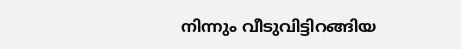നിന്നും വീടുവിട്ടിറങ്ങിയ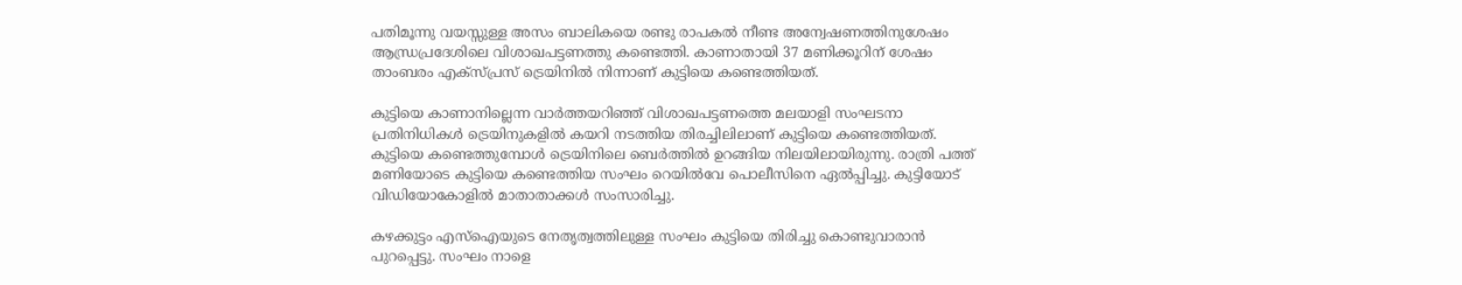പതിമൂന്നു വയസ്സുള്ള അസം ബാലികയെ രണ്ടു രാപകല്‍ നീണ്ട അന്വേഷണത്തിനുശേഷം ആന്ധ്രപ്രദേശിലെ വിശാഖപട്ടണത്തു കണ്ടെത്തി. കാണാതായി 37 മണിക്കൂറിന് ശേഷം താംബരം എക്‌സ്പ്രസ് ട്രെയിനില്‍ നിന്നാണ് കുട്ടിയെ കണ്ടെത്തിയത്.

കുട്ടിയെ കാണാനില്ലെന്ന വാര്‍ത്തയറിഞ്ഞ് വിശാഖപട്ടണത്തെ മലയാളി സംഘടനാ പ്രതിനിധികള്‍ ട്രെയിനുകളില്‍ കയറി നടത്തിയ തിരച്ചിലിലാണ് കുട്ടിയെ കണ്ടെത്തിയത്. കുട്ടിയെ കണ്ടെത്തുമ്പോള്‍ ട്രെയിനിലെ ബെര്‍ത്തില്‍ ഉറങ്ങിയ നിലയിലായിരുന്നു. രാത്രി പത്ത് മണിയോടെ കുട്ടിയെ കണ്ടെത്തിയ സംഘം റെയില്‍വേ പൊലീസിനെ ഏല്‍പ്പിച്ചു. കുട്ടിയോട് വിഡിയോകോളില്‍ മാതാതാക്കള്‍ സംസാരിച്ചു.

കഴക്കുട്ടം എസ്‌ഐയുടെ നേതൃത്വത്തിലുള്ള സംഘം കുട്ടിയെ തിരിച്ചു കൊണ്ടുവാരാന്‍ പുറപ്പെട്ടു. സംഘം നാളെ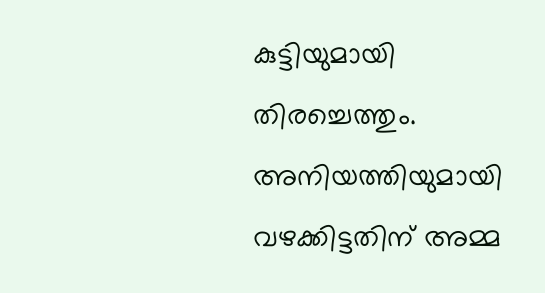കുട്ടിയുമായി തിരച്ചെത്തും. അനിയത്തിയുമായി വഴക്കിട്ടതിന് അമ്മ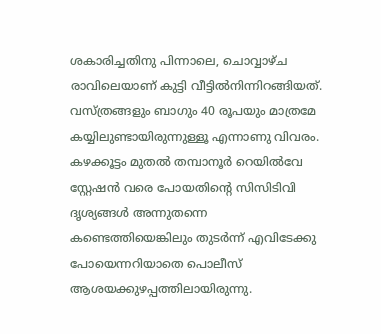ശകാരിച്ചതിനു പിന്നാലെ, ചൊവ്വാഴ്ച രാവിലെയാണ് കുട്ടി വീട്ടില്‍നിന്നിറങ്ങിയത്. വസ്ത്രങ്ങളും ബാഗും 40 രൂപയും മാത്രമേ കയ്യിലുണ്ടായിരുന്നുള്ളൂ എന്നാണു വിവരം. കഴക്കൂട്ടം മുതല്‍ തമ്പാനൂര്‍ റെയില്‍വേ സ്റ്റേഷന്‍ വരെ പോയതിന്റെ സിസിടിവി ദൃശ്യങ്ങള്‍ അന്നുതന്നെ കണ്ടെത്തിയെങ്കിലും തുടര്‍ന്ന് എവിടേക്കു പോയെന്നറിയാതെ പൊലീസ് ആശയക്കുഴപ്പത്തിലായിരുന്നു.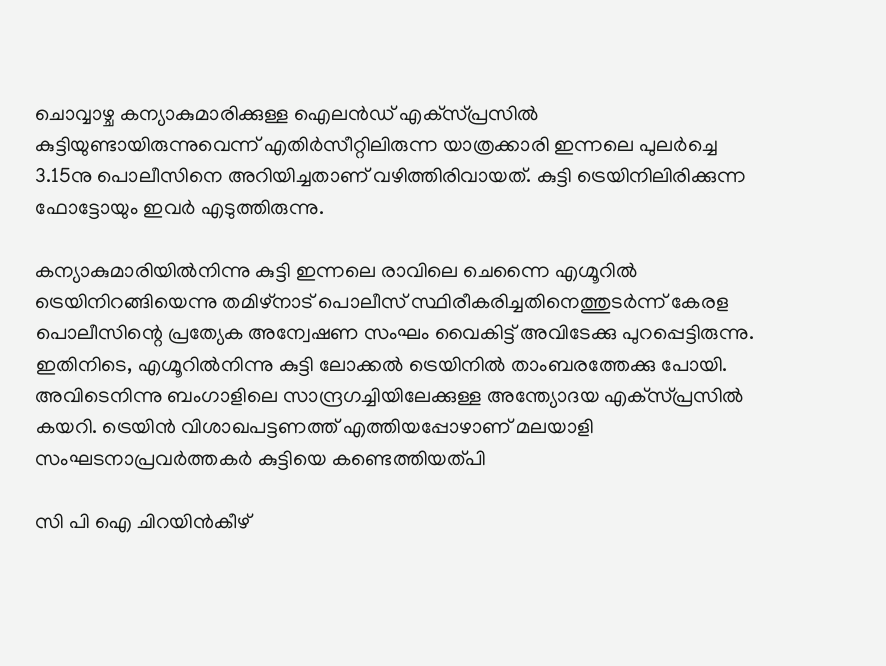ചൊവ്വാഴ്ച കന്യാകുമാരിക്കുള്ള ഐലന്‍ഡ് എക്‌സ്പ്രസില്‍ കുട്ടിയുണ്ടായിരുന്നുവെന്ന് എതിര്‍സീറ്റിലിരുന്ന യാത്രക്കാരി ഇന്നലെ പുലര്‍ച്ചെ 3.15നു പൊലീസിനെ അറിയിച്ചതാണ് വഴിത്തിരിവായത്. കുട്ടി ട്രെയിനിലിരിക്കുന്ന ഫോട്ടോയും ഇവര്‍ എടുത്തിരുന്നു.

കന്യാകുമാരിയില്‍നിന്നു കുട്ടി ഇന്നലെ രാവിലെ ചെന്നൈ എഗ്മൂറില്‍ ട്രെയിനിറങ്ങിയെന്നു തമിഴ്‌നാട് പൊലീസ് സ്ഥിരീകരിച്ചതിനെത്തുടര്‍ന്ന് കേരള പൊലീസിന്റെ പ്രത്യേക അന്വേഷണ സംഘം വൈകിട്ട് അവിടേക്കു പുറപ്പെട്ടിരുന്നു. ഇതിനിടെ, എഗ്മൂറില്‍നിന്നു കുട്ടി ലോക്കല്‍ ട്രെയിനില്‍ താംബരത്തേക്കു പോയി. അവിടെനിന്നു ബംഗാളിലെ സാന്ദ്രഗച്ചിയിലേക്കുള്ള അന്ത്യോദയ എക്‌സ്പ്രസില്‍ കയറി. ട്രെയിന്‍ വിശാഖപട്ടണത്ത് എത്തിയപ്പോഴാണ് മലയാളി സംഘടനാപ്രവര്‍ത്തകര്‍ കുട്ടിയെ കണ്ടെത്തിയത്പി

സി പി ഐ ചിറയിൻകീഴ്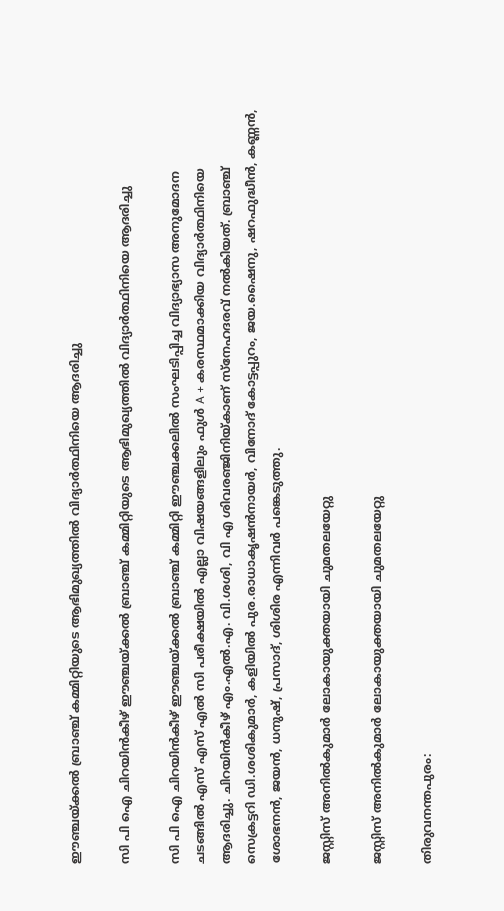ഈഞ്ചയ്ക്കൽ ബ്രാഞ്ച് കമ്മിറ്റിയുടെ ആഭിമുഖ്യത്തിൽ വിദ്യാർത്ഥിനിയെ ആദരിച്ചു

സി പി ഐ ചിറയിൻകീഴ് ഈഞ്ചയ്ക്കൽ ബ്രാഞ്ച് കമ്മിറ്റിയുടെ ആഭിമുഖ്യത്തിൽ വിദ്യാർത്ഥിനിയെ ആദരിച്ചു

സി പി ഐ ചിറയിൻകീഴ് ഈഞ്ചയ്ക്കൽ ബ്രാഞ്ച് കമ്മിറ്റി ഈഞ്ചക്കലിൽ സംഘടിപ്പിച്ച വിദ്യാഭ്യാസ അനുമോദന ചടങ്ങിൽ എസ് എസ് എൽ സി പരീക്ഷയിൽ എല്ലാ വിഷയങ്ങളിലും ഫുൾ A + കരസ്ഥമാക്കിയ വിദ്യാർത്ഥിനിയെ ആദരിച്ചു. ചിറയിൻകീഴ് എം.എൽ.എ. വി.ശശി, വി എ ശിവരഞ്ജിനിയ്കാണ് സ്നേഹദരവ് നൽകിയത്. ബ്രാഞ്ച് സെക്രട്ടറി ഡി.ശശികുമാർ, കളിയിൽ പുര.രാധാകൃഷൻനായർ, വിനോദ് കോട്ടപ്പുറം, ജയ.ഷൈനു, ഷറഫുദ്ധീൻ, കണ്ണൻ, ശോഭനൻ, ജയൻ, ധനുഷ്, പ്രസാദ്, ശിശിര എന്നിവർ പങ്കെടുത്തു.

ജസ്റ്റിസ് അനില്‍കുമാര്‍ ലോകായുക്തയായി ചുമതലയേറ്റു

ജസ്റ്റിസ് അനില്‍കുമാര്‍ ലോകായുക്തയായി ചുമതലയേറ്റു

തിരുവനന്തപുരം: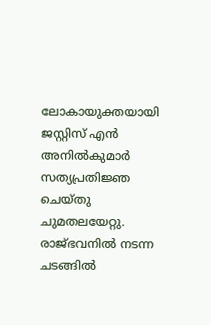ലോകായുക്തയായി ജസ്റ്റിസ് എന്‍ അനില്‍കുമാര്‍ സത്യപ്രതിജ്ഞ ചെയ്തു ചുമതലയേറ്റു. രാജ്ഭവനില്‍ നടന്ന ചടങ്ങില്‍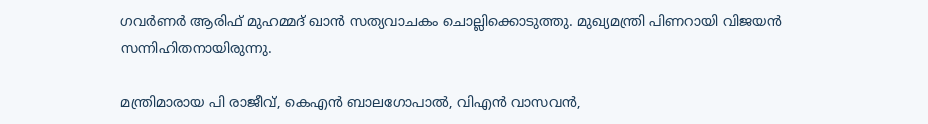ഗവര്‍ണര്‍ ആരിഫ് മുഹമ്മദ് ഖാന്‍ സത്യവാചകം ചൊല്ലിക്കൊടുത്തു. മുഖ്യമന്ത്രി പിണറായി വിജയന്‍ സന്നിഹിതനായിരുന്നു.

മന്ത്രിമാരായ പി രാജീവ്, കെഎന്‍ ബാലഗോപാല്‍, വിഎന്‍ വാസവന്‍,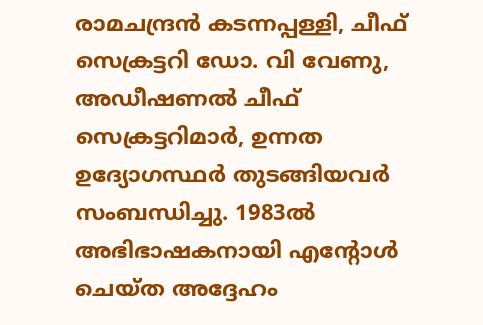രാമചന്ദ്രന്‍ കടന്നപ്പള്ളി, ചീഫ് സെക്രട്ടറി ഡോ. വി വേണു, അഡീഷണല്‍ ചീഫ് സെക്രട്ടറിമാര്‍, ഉന്നത ഉദ്യോഗസ്ഥര്‍ തുടങ്ങിയവര്‍ സംബന്ധിച്ചു. 1983ല്‍ അഭിഭാഷകനായി എന്റോള്‍ ചെയ്ത അദ്ദേഹം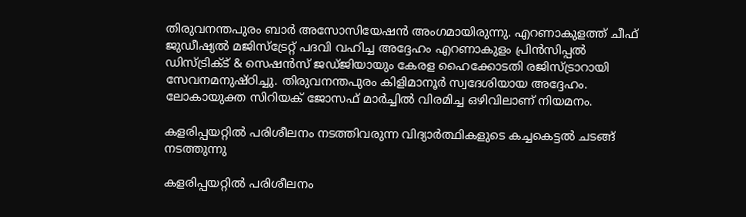തിരുവനന്തപുരം ബാര്‍ അസോസിയേഷന്‍ അംഗമായിരുന്നു. എറണാകുളത്ത് ചീഫ് ജുഡീഷ്യല്‍ മജിസ്ട്രേറ്റ് പദവി വഹിച്ച അദ്ദേഹം എറണാകുളം പ്രിന്‍സിപ്പല്‍ ഡിസ്ട്രിക്ട് & സെഷന്‍സ് ജഡ്ജിയായും കേരള ഹൈക്കോടതി രജിസ്ട്രാറായി സേവനമനുഷ്ഠിച്ചു. തിരുവനന്തപുരം കിളിമാനൂർ സ്വദേശിയായ അദ്ദേഹം. ലോകായുക്ത സിറിയക് ജോസഫ് മാർച്ചിൽ വിരമിച്ച ഒഴിവിലാണ് നിയമനം.

കളരിപ്പയറ്റിൽ പരിശീലനം നടത്തിവരുന്ന വിദ്യാർത്ഥികളുടെ കച്ചകെട്ടൽ ചടങ്ങ് നടത്തുന്നു

കളരിപ്പയറ്റിൽ പരിശീലനം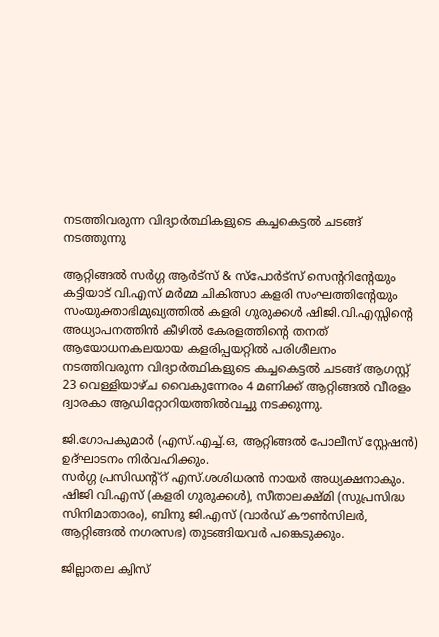നടത്തിവരുന്ന വിദ്യാർത്ഥികളുടെ കച്ചകെട്ടൽ ചടങ്ങ് നടത്തുന്നു

ആറ്റിങ്ങൽ സർഗ്ഗ ആർട്സ് & സ്പോർട്സ് സെൻ്ററിൻ്റേയും കട്ടിയാട് വി.എസ് മർമ്മ ചികിത്സാ കളരി സംഘത്തിന്റേയും സംയുക്താഭിമുഖ്യത്തിൽ കളരി ഗുരുക്കൾ ഷിജി.വി.എസ്സിൻ്റെ അധ്യാപനത്തിൻ കീഴിൽ കേരളത്തിൻ്റെ തനത് ആയോധനകലയായ കളരിപ്പയറ്റിൽ പരിശീലനം നടത്തിവരുന്ന വിദ്യാർത്ഥികളുടെ കച്ചകെട്ടൽ ചടങ്ങ് ആഗസ്റ്റ് 23 വെള്ളിയാഴ്‌ച വൈകുന്നേരം 4 മണിക്ക് ആറ്റിങ്ങൽ വീരളം ദ്വാരകാ ആഡിറ്റോറിയത്തിൽവച്ചു നടക്കുന്നു.

ജി.ഗോപകുമാർ (എസ്.എച്ച്.ഒ, ആറ്റിങ്ങൽ പോലീസ് സ്റ്റേഷൻ) ഉദ്ഘാടനം നിർവഹിക്കും.
സർഗ്ഗ പ്രസിഡന്റ്റ് എസ്.ശശിധരൻ നായർ അധ്യക്ഷനാകും. ഷിജി വി.എസ് (കളരി ഗുരുക്കൾ), സീതാലക്ഷ്മി (സുപ്രസിദ്ധ സിനിമാതാരം), ബിനു ജി.എസ് (വാർഡ് കൗൺസിലർ, ആറ്റിങ്ങൽ നഗരസഭ) തുടങ്ങിയവർ പങ്കെടുക്കും.

ജില്ലാതല ക്വിസ്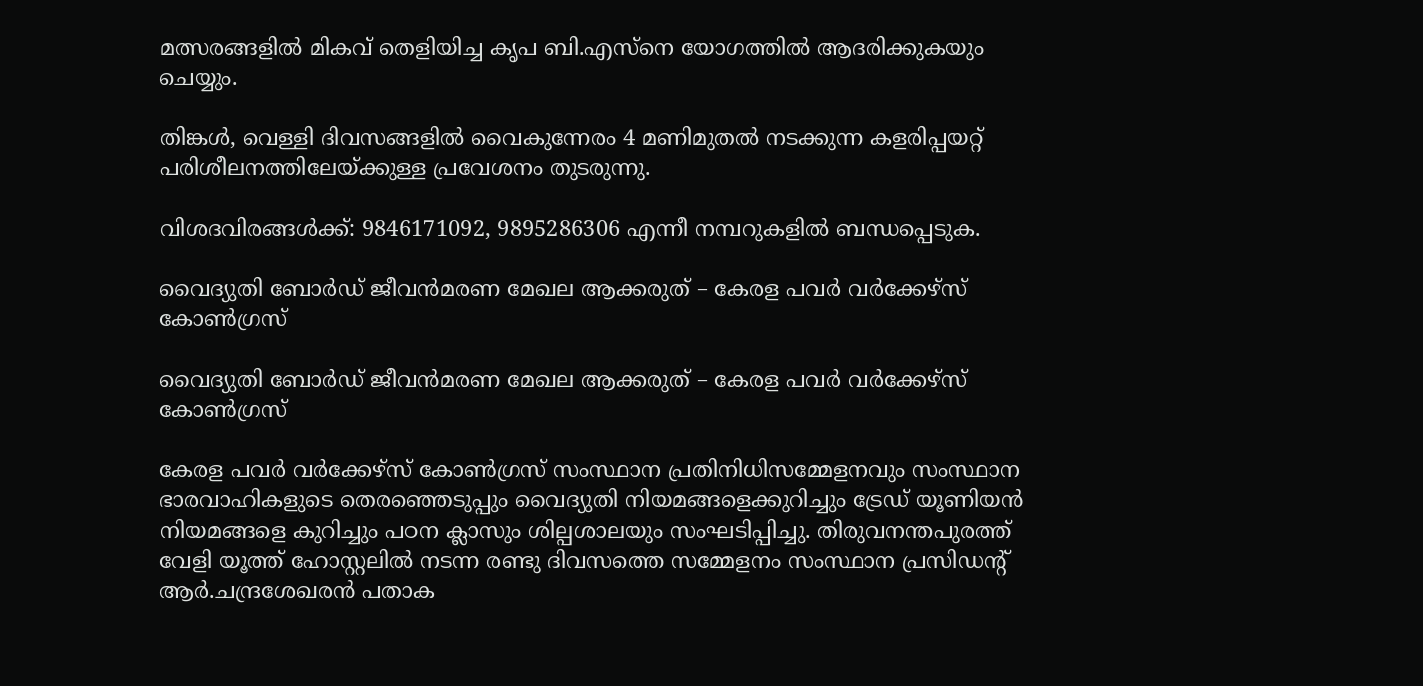മത്സരങ്ങളിൽ മികവ് തെളിയിച്ച കൃപ ബി.എസ്നെ യോഗത്തിൽ ആദരിക്കുകയും ചെയ്യും.

തിങ്കൾ, വെള്ളി ദിവസങ്ങളിൽ വൈകുന്നേരം 4 മണിമുതൽ നടക്കുന്ന കളരിപ്പയറ്റ് പരിശീലനത്തിലേയ്ക്കുള്ള പ്രവേശനം തുടരുന്നു.

വിശദവിരങ്ങൾക്ക്: 9846171092, 9895286306 എന്നീ നമ്പറുകളിൽ ബന്ധപ്പെടുക.

വൈദ്യുതി ബോർഡ് ജീവൻമരണ മേഖല ആക്കരുത് – കേരള പവർ വർക്കേഴ്സ് കോൺഗ്രസ്‌

വൈദ്യുതി ബോർഡ് ജീവൻമരണ മേഖല ആക്കരുത് – കേരള പവർ വർക്കേഴ്സ് കോൺഗ്രസ്‌

കേരള പവർ വർക്കേഴ്സ് കോൺഗ്രസ് സംസ്ഥാന പ്രതിനിധിസമ്മേളനവും സംസ്ഥാന ഭാരവാഹികളുടെ തെരഞ്ഞെടുപ്പും വൈദ്യുതി നിയമങ്ങളെക്കുറിച്ചും ട്രേഡ് യൂണിയൻ നിയമങ്ങളെ കുറിച്ചും പഠന ക്ലാസും ശില്പശാലയും സംഘടിപ്പിച്ചു. തിരുവനന്തപുരത്ത് വേളി യൂത്ത് ഹോസ്റ്റലിൽ നടന്ന രണ്ടു ദിവസത്തെ സമ്മേളനം സംസ്ഥാന പ്രസിഡൻ്റ് ആർ.ചന്ദ്രശേഖരൻ പതാക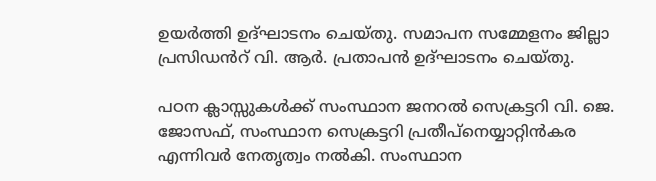ഉയർത്തി ഉദ്ഘാടനം ചെയ്തു. സമാപന സമ്മേളനം ജില്ലാ പ്രസിഡൻറ് വി. ആർ. പ്രതാപൻ ഉദ്ഘാടനം ചെയ്തു.

പഠന ക്ലാസ്സുകൾക്ക് സംസ്ഥാന ജനറൽ സെക്രട്ടറി വി. ജെ. ജോസഫ്, സംസ്ഥാന സെക്രട്ടറി പ്രതീപ്നെയ്യാറ്റിൻകര എന്നിവർ നേതൃത്വം നൽകി. സംസ്ഥാന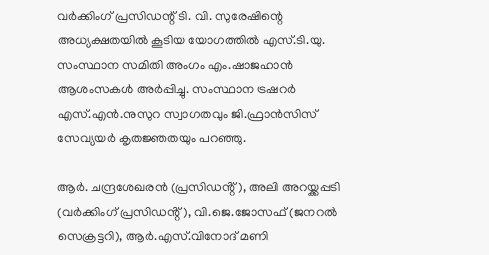വർക്കിംഗ് പ്രസിഡന്റ് ടി. വി. സുരേഷിന്റെ അധ്യക്ഷതയിൽ കൂടിയ യോഗത്തിൽ എസ്.ടി.യു. സംസ്ഥാന സമിതി അംഗം എം.ഷാജഹാൻ ആശംസകൾ അർപ്പിച്ചു. സംസ്ഥാന ട്രഷറർ എസ്.എൻ.നുസുറ സ്വാഗതവും ജി.ഫ്രാൻസിസ് സേവ്യയർ കൃതജ്ഞതയും പറഞ്ഞു.

ആർ. ചന്ദ്രശേഖരൻ (പ്രസിഡൻ്റ്), അലി അറയ്ക്കപ്പടി (വർക്കിംഗ് പ്രസിഡൻ്റ്), വി.ജെ.ജോസഫ് (ജനറൽ സെക്രട്ടറി), ആർ.എസ്.വിനോദ് മണി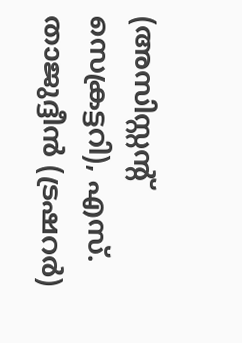(അസിസ്റ്റൻ്റ് സെക്രട്ടറി), എസ്. താജുദ്ദീൻ (ട്രഷറർ)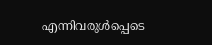എന്നിവരുൾപ്പെടെ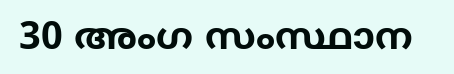30 അംഗ സംസ്ഥാന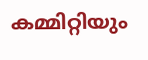കമ്മിറ്റിയും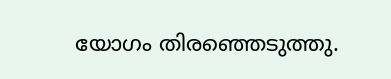യോഗം തിരഞ്ഞെടുത്തു.